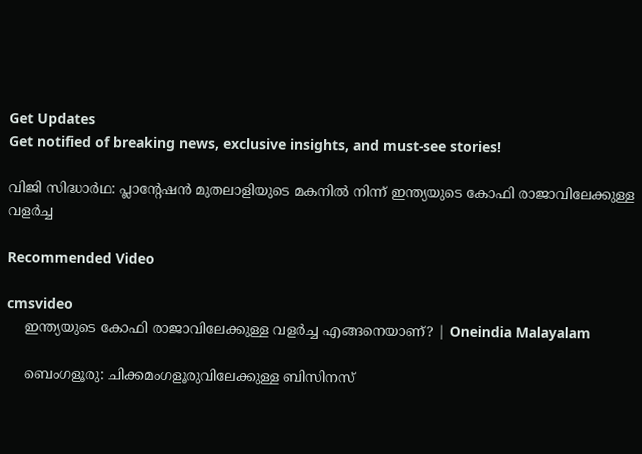Get Updates
Get notified of breaking news, exclusive insights, and must-see stories!

വിജി സിദ്ധാര്‍ഥ: പ്ലാന്‍റേഷന്‍ മുതലാളിയുടെ മകനില്‍ നിന്ന് ഇന്ത്യയുടെ കോഫി രാജാവിലേക്കുള്ള വളര്‍ച്ച

Recommended Video

cmsvideo
    ഇന്ത്യയുടെ കോഫി രാജാവിലേക്കുള്ള വളര്‍ച്ച എങ്ങനെയാണ്? | Oneindia Malayalam

    ബെംഗളൂരു: ചിക്കമംഗളൂരുവിലേക്കുള്ള ബിസിനസ്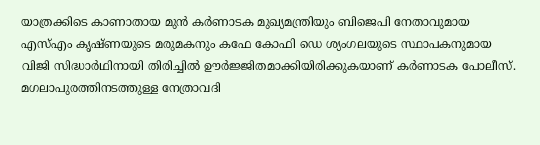യാത്രക്കിടെ കാണാതായ മുന്‍ കര്‍ണാടക മുഖ്യമന്ത്രിയും ബിജെപി നേതാവുമായ എസ്എം കൃഷ്ണയുടെ മരുമകനും കഫേ കോഫി ഡെ ശ്യംഗലയുടെ സ്ഥാപകനുമായ വിജി സിദ്ധാര്‍ഥിനായി തിരിച്ചില്‍ ഊര്‍ജ്ജിതമാക്കിയിരിക്കുകയാണ് കര്‍ണാടക പോലീസ്. മഗലാപുരത്തിനടത്തുള്ള നേത്രാവദി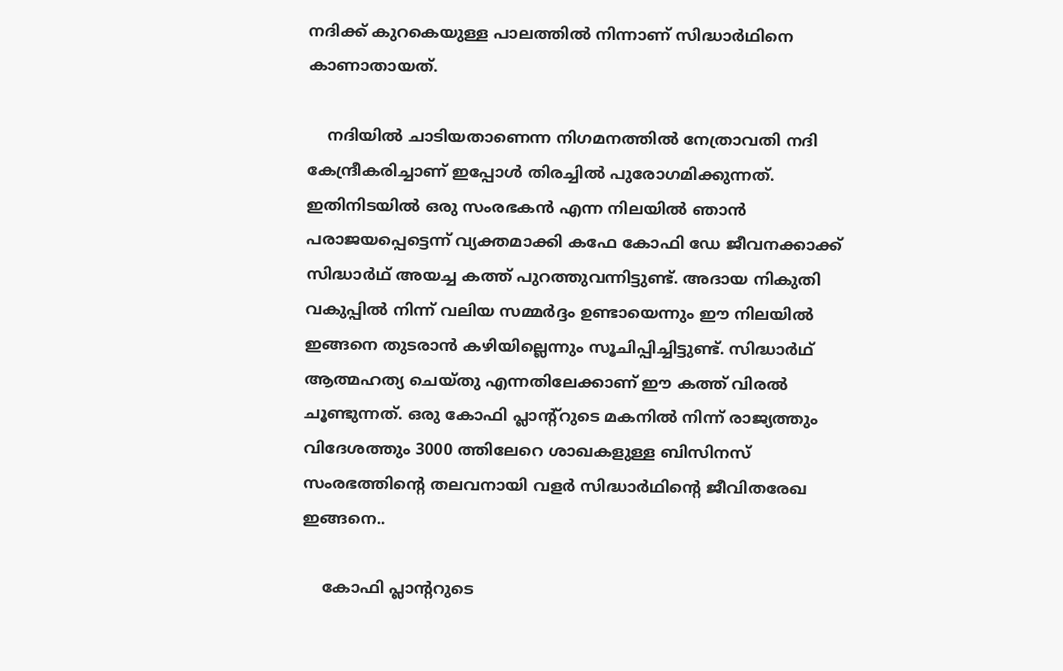നദിക്ക് കുറകെയുള്ള പാലത്തില്‍ നിന്നാണ് സിദ്ധാര്‍ഥിനെ കാണാതായത്.

    നദിയില്‍ ചാടിയതാണെന്ന നിഗമനത്തില്‍ നേത്രാവതി നദി കേന്ദ്രീകരിച്ചാണ് ഇപ്പോള്‍ തിരച്ചില്‍ പുരോഗമിക്കുന്നത്. ഇതിനിടയില്‍ ഒരു സംരഭകന്‍ എന്ന നിലയില്‍ ഞാന്‍ പരാജയപ്പെട്ടെന്ന് വ്യക്തമാക്കി കഫേ കോഫി ഡേ ജീവനക്കാക്ക് സിദ്ധാര്‍ഥ് അയച്ച കത്ത് പുറത്തുവന്നിട്ടുണ്ട്. അദായ നികുതി വകുപ്പില്‍ നിന്ന് വലിയ സമ്മര്‍ദ്ദം ഉണ്ടായെന്നും ഈ നിലയില്‍ ഇങ്ങനെ തുടരാന്‍ കഴിയില്ലെന്നും സൂചിപ്പിച്ചിട്ടുണ്ട്. സിദ്ധാര്‍ഥ് ആത്മഹത്യ ചെയ്തു എന്നതിലേക്കാണ് ഈ കത്ത് വിരല്‍ ചൂണ്ടുന്നത്. ഒരു കോഫി പ്ലാന്‍റ്റുടെ മകനില്‍ നിന്ന് രാജ്യ‌ത്തും വിദേശത്തും 3000 ത്തിലേറെ ശാഖകളുള്ള ബിസിനസ് സംരഭത്തിന്‍റെ തലവനായി വളര്‍ സിദ്ധാര്‍ഥിന്‍റെ ജീവിതരേഖ ഇങ്ങനെ..

    കോഫി പ്ലാന്‍ററുടെ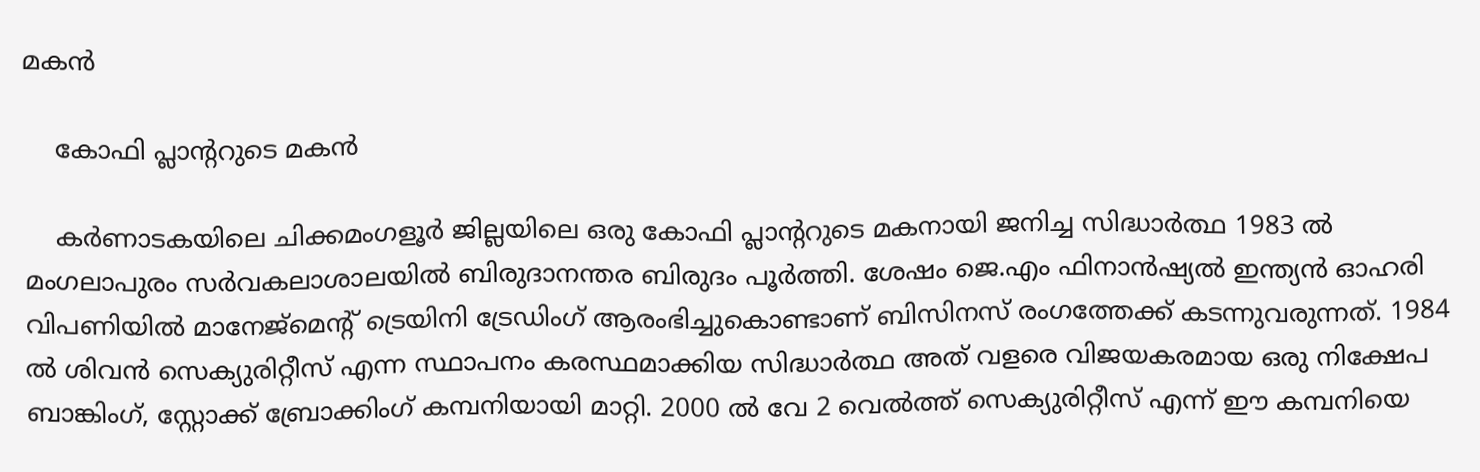മകന്‍

    കോഫി പ്ലാന്‍ററുടെ മകന്‍

    കര്‍ണാടകയിലെ ചിക്കമംഗളൂര്‍ ജില്ലയിലെ ഒരു കോഫി പ്ലാന്‍ററുടെ മകനായി ജനിച്ച സിദ്ധാര്‍ത്ഥ 1983 ൽ മംഗലാപുരം സർവകലാശാലയിൽ ബിരുദാനന്തര ബിരുദം പൂർത്തി. ശേഷം ജെ.എം ഫിനാൻഷ്യൽ ഇന്ത്യൻ ഓഹരി വിപണിയിൽ മാനേജ്മെന്റ് ട്രെയിനി ട്രേഡിംഗ് ആരംഭിച്ചുകൊണ്ടാണ് ബിസിനസ് രംഗത്തേക്ക് കടന്നുവരുന്നത്. 1984 ല്‍ ശിവന്‍ സെക്യുരിറ്റീസ് എന്ന സ്ഥാപനം കരസ്ഥമാക്കിയ സിദ്ധാര്‍ത്ഥ അത് വളരെ വിജയകരമായ ഒരു നിക്ഷേപ ബാങ്കിംഗ്, സ്റ്റോക്ക് ബ്രോക്കിംഗ് കമ്പനിയായി മാറ്റി. 2000 ല്‍ വേ 2 വെല്‍ത്ത് സെക്യുരിറ്റീസ് എന്ന് ഈ കമ്പനിയെ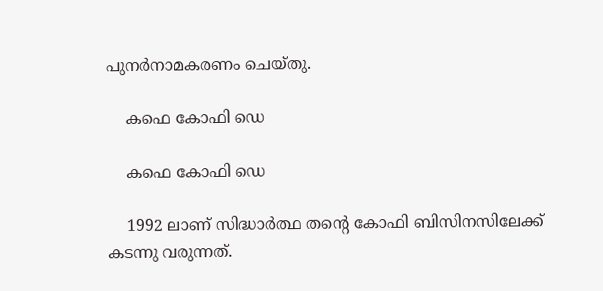പുനര്‍നാമകരണം ചെയ്തു.

    കഫെ കോഫി ഡെ

    കഫെ കോഫി ഡെ

    1992 ലാണ് സിദ്ധാര്‍ത്ഥ തന്‍റെ കോഫി ബിസിനസിലേക്ക് കടന്നു വരുന്നത്.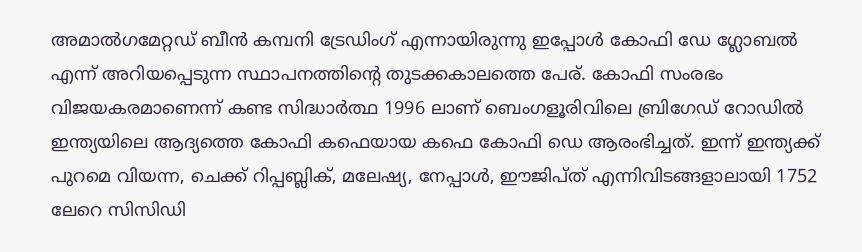അമാൽ‌ഗമേറ്റഡ് ബീൻ കമ്പനി ട്രേഡിംഗ് എന്നായിരുന്നു ഇപ്പോള്‍ കോഫി ഡേ ഗ്ലോബല്‍ എന്ന് അറിയപ്പെടുന്ന സ്ഥാപനത്തിന്‍റെ തുടക്കകാലത്തെ പേര്. കോഫി സംരഭം വിജയകരമാണെന്ന് കണ്ട സിദ്ധാര്‍ത്ഥ 1996 ലാണ് ബെംഗളൂരിവിലെ ബ്രിഗേഡ് റോഡില്‍ ഇന്ത്യയിലെ ആദ്യത്തെ കോഫി കഫെയായ കഫെ കോഫി ഡെ ആരംഭിച്ചത്. ഇന്ന് ഇന്ത്യക്ക് പുറമെ വിയന്ന, ചെക്ക് റിപ്പബ്ലിക്, മലേഷ്യ, നേപ്പാൾ, ഈജിപ്ത് എന്നിവിടങ്ങളാലായി 1752 ലേറെ സിസിഡി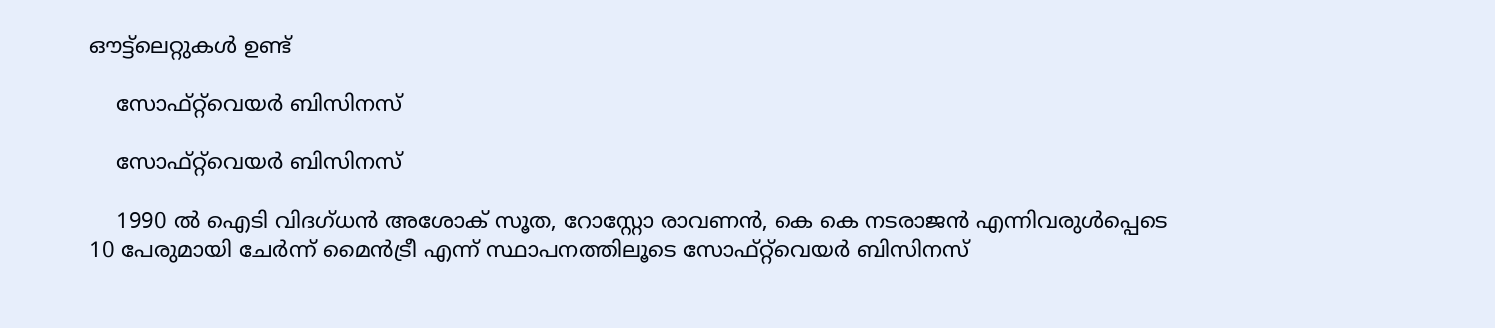ഔട്ട്ലെറ്റുകള്‍ ഉണ്ട്

    സോഫ്റ്റ്‌വെയര്‍ ബിസിനസ്

    സോഫ്റ്റ്‌വെയര്‍ ബിസിനസ്

    1990 ല്‍ ഐ‌ടി വിദഗ്ധൻ അശോക് സൂത, റോസ്റ്റോ രാവണൻ, കെ കെ നടരാജൻ എന്നിവരുൾപ്പെടെ 10 പേരുമായി ചേര്‍ന്ന് മൈന്‍ട്രീ എന്ന് സ്ഥാപനത്തിലൂടെ സോഫ്റ്റ്‌വെയര്‍ ബിസിനസ്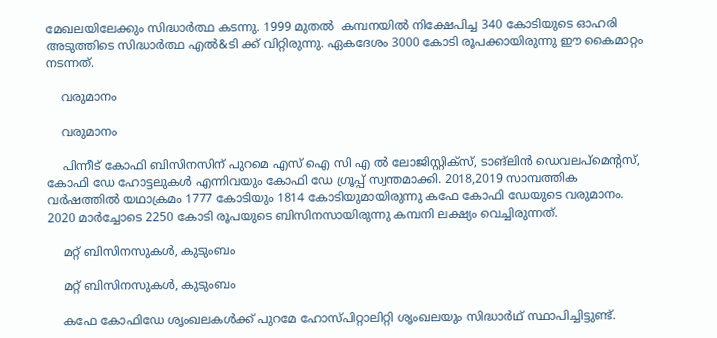മേഖലയിലേക്കും സിദ്ധാര്‍ത്ഥ കടന്നു. 1999 മുതല്‍ ‌ കമ്പനയില്‍ നിക്ഷേപിച്ച ‌340 കോടിയുടെ ഓഹരി അടുത്തിടെ സിദ്ധാര്‍ത്ഥ എല്‍&ടി ക്ക് വിറ്റിരുന്നു. ഏകദേശം 3000 കോടി രൂപക്കായിരുന്നു ഈ കൈമാറ്റം നടന്നത്.

    വരുമാനം

    വരുമാനം

    പിന്നീട് കോഫി ബിസിനസിന് പുറമെ എസ് ഐ സി എ ല്‍ ലോജിസ്റ്റിക്സ്, ടാങ്‌ലിൻ ഡെവലപ്‌മെന്‍റസ്, കോഫി ഡേ ഹോട്ടലുകൾ എന്നിവയും കോഫി ഡേ ഗ്രൂപ്പ് സ്വന്തമാക്കി. 2018,2019 സാമ്പത്തിക വര്‍ഷത്തില്‍ യഥാക്രമം 1777 കോടിയും 1814 കോടിയുമായിരുന്നു കഫേ കോഫി ഡേയുടെ വരുമാനം. 2020 മാര്‍ച്ചോടെ 2250 കോടി രൂപയുടെ ബിസിനസായിരുന്നു കമ്പനി ലക്ഷ്യം വെച്ചിരുന്നത്.

    മറ്റ് ബിസിനസുകള്‍, കുടുംബം

    മറ്റ് ബിസിനസുകള്‍, കുടുംബം

    കഫേ കോഫിഡേ ശൃംഖലകള്‍ക്ക് പുറമേ ഹോസ്പിറ്റാലിറ്റി ശൃംഖലയും സിദ്ധാര്‍ഥ് സ്ഥാപിച്ചിട്ടുണ്ട്.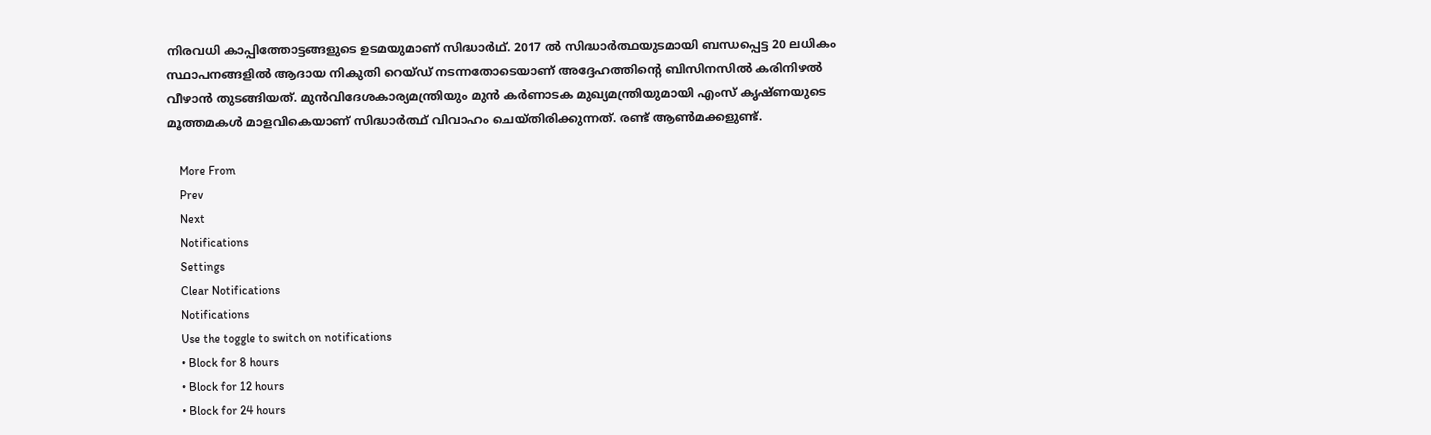നിരവധി കാപ്പിത്തോട്ടങ്ങളുടെ ഉടമയുമാണ് സിദ്ധാർഥ്. 2017 ല്‍ സിദ്ധാര്‍ത്ഥയുടമായി ബന്ധപ്പെട്ട 20 ലധികം സ്ഥാപനങ്ങളില്‍ ആദായ നികുതി റെയ്ഡ് നടന്നതോടെയാണ് അദ്ദേഹത്തിന്‍റെ ബിസിനസില്‍ കരിനിഴല്‍ വീഴാന്‍ തുടങ്ങിയത്. മുന്‍വിദേശകാര്യമന്ത്രിയും മുന്‍ കര്‍ണാടക മുഖ്യമന്ത്രിയുമായി എംസ് കൃഷ്ണയുടെ മൂത്തമകള്‍ മാളവികെയാണ് സിദ്ധാര്‍ത്ഥ് വിവാഹം ചെയ്തിരിക്കുന്നത്. രണ്ട് ആണ്‍മക്കളുണ്ട്.

    More From
    Prev
    Next
    Notifications
    Settings
    Clear Notifications
    Notifications
    Use the toggle to switch on notifications
    • Block for 8 hours
    • Block for 12 hours
    • Block for 24 hours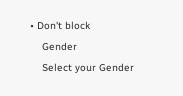• Don't block
    Gender
    Select your Gender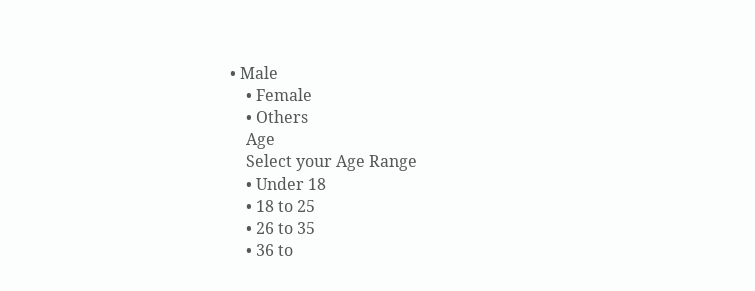• Male
    • Female
    • Others
    Age
    Select your Age Range
    • Under 18
    • 18 to 25
    • 26 to 35
    • 36 to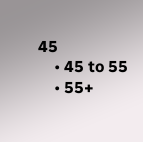45
    • 45 to 55
    • 55+